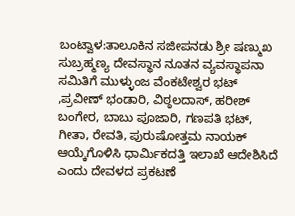ಬಂಟ್ವಾಳ:ತಾಲೂಕಿನ ಸಜೀಪನಡು ಶ್ರೀ ಷಣ್ಮುಖ ಸುಬ್ರಹ್ಮಣ್ಯ ದೇವಸ್ಥಾನ ನೂತನ ವ್ಯವಸ್ಥಾಪನಾ ಸಮಿತಿಗೆ ಮುಳ್ಳುಂಜ ವೆಂಕಟೇಶ್ವರ ಭಟ್ ,ಪ್ರವೀಣ್ ಭಂಡಾರಿ, ವಿಠ್ಠಲದಾಸ್, ಹರೀಶ್ ಬಂಗೇರ, ಬಾಬು ಪೂಜಾರಿ, ಗಣಪತಿ ಭಟ್, ಗೀತಾ, ರೇವತಿ, ಪುರುಷೋತ್ತಮ ನಾಯಕ್ ಆಯ್ಕೆಗೊಳಿಸಿ ಧಾರ್ಮಿಕದತ್ತಿ ಇಲಾಖೆ ಆದೇಶಿಸಿದೆ ಎಂದು ದೇವಳದ ಪ್ರಕಟಣೆ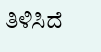ತಿಳಿಸಿದೆ